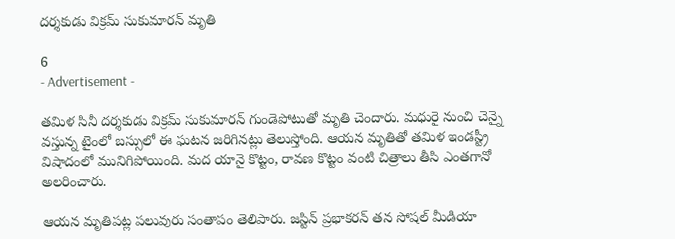దర్శకుడు విక్రమ్ సుకుమారన్ మృతి

6
- Advertisement -

తమిళ సినీ దర్శకుడు విక్రమ్ సుకుమారన్ గుండెపోటుతో మృతి చెందారు. మధురై నుంచి చెన్నై వస్తున్న టైంలో బస్సులో ఈ ఘటన జరిగినట్లు తెలుస్తోంది. ఆయన మృతితో తమిళ ఇండస్ట్రీ విషాదంలో మునిగిపోయింది. మద యానై కొట్టం, రావణ కొట్టం వంటి చిత్రాలు తీసి ఎంత‌గానో అల‌రించారు.

ఆయన మృతిపట్ల పలువురు సంతాపం తెలిపారు. జస్టిన్ ప్ర‌భాక‌రన్ త‌న సోష‌ల్ మీడియా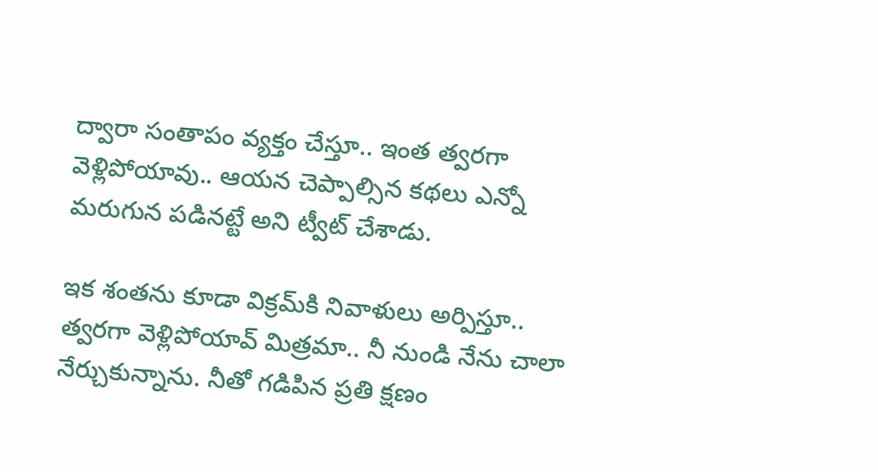ద్వారా సంతాపం వ్య‌క్తం చేస్తూ.. ఇంత త్వ‌ర‌గా వెళ్లిపోయావు.. ఆయ‌న చెప్పాల్సిన క‌థ‌లు ఎన్నో మ‌రుగున ప‌డిన‌ట్టే అని ట్వీట్ చేశాడు.

ఇక శంతను కూడా విక్ర‌మ్‌కి నివాళులు అర్పిస్తూ.. త్వ‌ర‌గా వెళ్లిపోయావ్ మిత్ర‌మా.. నీ నుండి నేను చాలా నేర్చుకున్నాను. నీతో గ‌డిపిన ప్ర‌తి క్ష‌ణం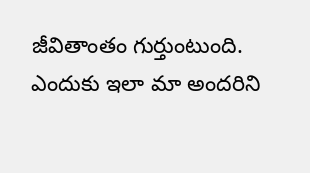జీవితాంతం గుర్తుంటుంది. ఎందుకు ఇలా మా అంద‌రిని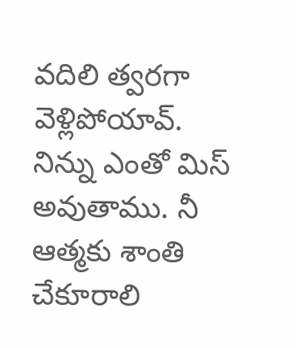వ‌దిలి త్వ‌ర‌గా వెళ్లిపోయావ్. నిన్ను ఎంతో మిస్ అవుతాము. నీ ఆత్మకు శాంతి చేకూరాలి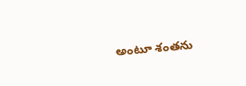అంటూ శంతను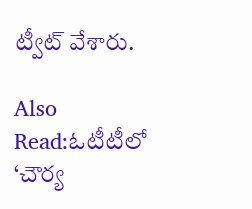ట్వీట్ వేశారు.

Also Read:ఓటీటీలో ‘చౌర్య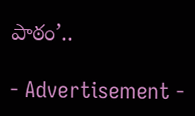పాఠం’..

- Advertisement -